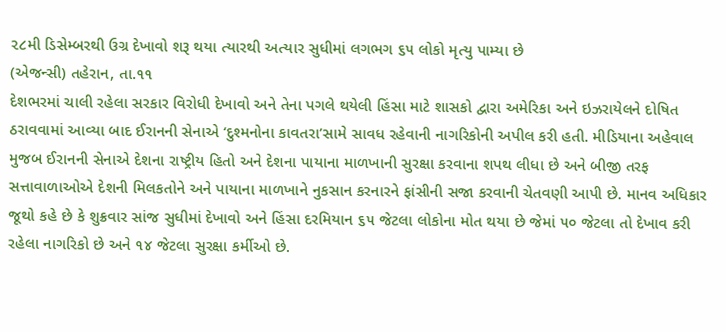૨૮મી ડિસેમ્બરથી ઉગ્ર દેખાવો શરૂ થયા ત્યારથી અત્યાર સુધીમાં લગભગ ૬૫ લોકો મૃત્યુ પામ્યા છે
(એજન્સી) તહેરાન, તા.૧૧
દેશભરમાં ચાલી રહેલા સરકાર વિરોધી દેખાવો અને તેના પગલે થયેલી હિંસા માટે શાસકો દ્વારા અમેરિકા અને ઇઝરાયેલને દોષિત ઠરાવવામાં આવ્યા બાદ ઈરાનની સેનાએ ‘દુશ્મનોના કાવતરા’સામે સાવધ રહેવાની નાગરિકોની અપીલ કરી હતી. મીડિયાના અહેવાલ મુજબ ઈરાનની સેનાએ દેશના રાષ્ટ્રીય હિતો અને દેશના પાયાના માળખાની સુરક્ષા કરવાના શપથ લીધા છે અને બીજી તરફ સત્તાવાળાઓએ દેશની મિલકતોને અને પાયાના માળખાને નુકસાન કરનારને ફાંસીની સજા કરવાની ચેતવણી આપી છે. માનવ અધિકાર જૂથો કહે છે કે શુક્રવાર સાંજ સુધીમાં દેખાવો અને હિંસા દરમિયાન ૬૫ જેટલા લોકોના મોત થયા છે જેમાં ૫૦ જેટલા તો દેખાવ કરી રહેલા નાગરિકો છે અને ૧૪ જેટલા સુરક્ષા કર્મીઓ છે.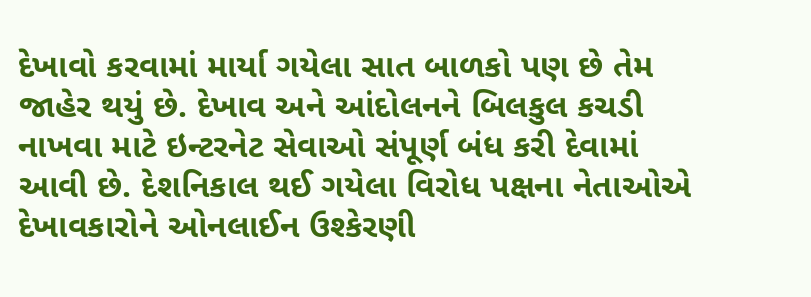દેખાવો કરવામાં માર્યા ગયેલા સાત બાળકો પણ છે તેમ જાહેર થયું છે. દેખાવ અને આંદોલનને બિલકુલ કચડી નાખવા માટે ઇન્ટરનેટ સેવાઓ સંપૂર્ણ બંધ કરી દેવામાં આવી છે. દેશનિકાલ થઈ ગયેલા વિરોધ પક્ષના નેતાઓએ દેખાવકારોને ઓનલાઈન ઉશ્કેરણી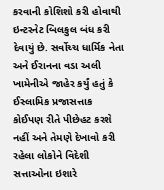કરવાની કોશિશો કરી હોવાથી ઇન્ટરનેટ બિલકુલ બંધ કરી દેવાયું છે. સર્વોચ્ચ ધાર્મિક નેતા અને ઈરાનના વડા અલી ખામેનીએ જાહેર કર્યું હતું કે ઈસ્લામિક પ્રજાસત્તાક કોઈપણ રીતે પીછેહટ કરશે નહીં અને તેમણે દેખાવો કરી રહેલા લોકોને વિદેશી સત્તાઓના ઇશારે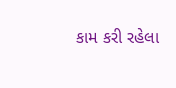કામ કરી રહેલા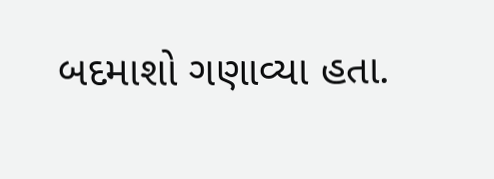બદમાશો ગણાવ્યા હતા.